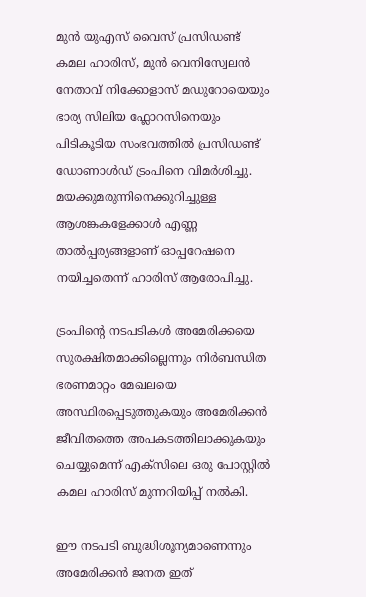മുൻ യുഎസ് വൈസ് പ്രസിഡണ്ട് കമല ഹാരിസ്, മുൻ വെനിസ്വേലൻ നേതാവ് നിക്കോളാസ് മഡുറോയെയും ഭാര്യ സിലിയ ഫ്ലോറസിനെയും പിടികൂടിയ സംഭവത്തിൽ പ്രസിഡണ്ട് ഡോണാൾഡ് ട്രംപിനെ വിമർശിച്ചു. മയക്കുമരുന്നിനെക്കുറിച്ചുള്ള ആശങ്കകളേക്കാൾ എണ്ണ താൽപ്പര്യങ്ങളാണ് ഓപ്പറേഷനെ നയിച്ചതെന്ന് ഹാരിസ് ആരോപിച്ചു.

ട്രംപിന്‍റെ നടപടികൾ അമേരിക്കയെ സുരക്ഷിതമാക്കില്ലെന്നും നിർബന്ധിത ഭരണമാറ്റം മേഖലയെ അസ്ഥിരപ്പെടുത്തുകയും അമേരിക്കൻ ജീവിതത്തെ അപകടത്തിലാക്കുകയും ചെയ്യുമെന്ന് എക്‌സിലെ ഒരു പോസ്റ്റിൽ കമല ഹാരിസ് മുന്നറിയിപ്പ് നൽകി.

ഈ നടപടി ബുദ്ധിശൂന്യമാണെന്നും അമേരിക്കന്‍ ജനത ഇത്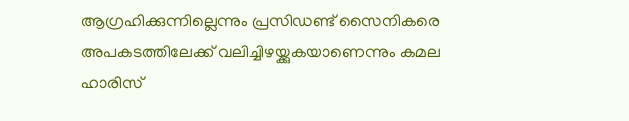ആഗ്രഹിക്കുന്നില്ലെന്നും പ്രസിഡണ്ട് സൈനികരെ അപകടത്തിലേക്ക് വലിച്ചിഴയ്ക്കുകയാണെന്നും കമല ഹാരിസ്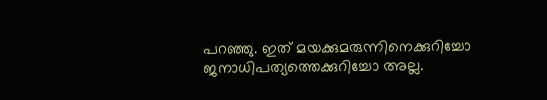പറഞ്ഞു. ഇത് മയക്കുമരുന്നിനെക്കുറിച്ചോ ജനാധിപത്യത്തെക്കുറിച്ചോ അല്ല.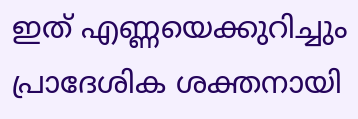ഇത് എണ്ണയെക്കുറിച്ചും പ്രാദേശിക ശക്തനായി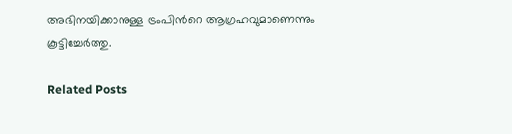അഭിനയിക്കാനുള്ള ട്രംപിന്‍റെ ആഗ്രഹവുമാണെന്നും കൂട്ടിച്ചേർത്തു.

Related Posts